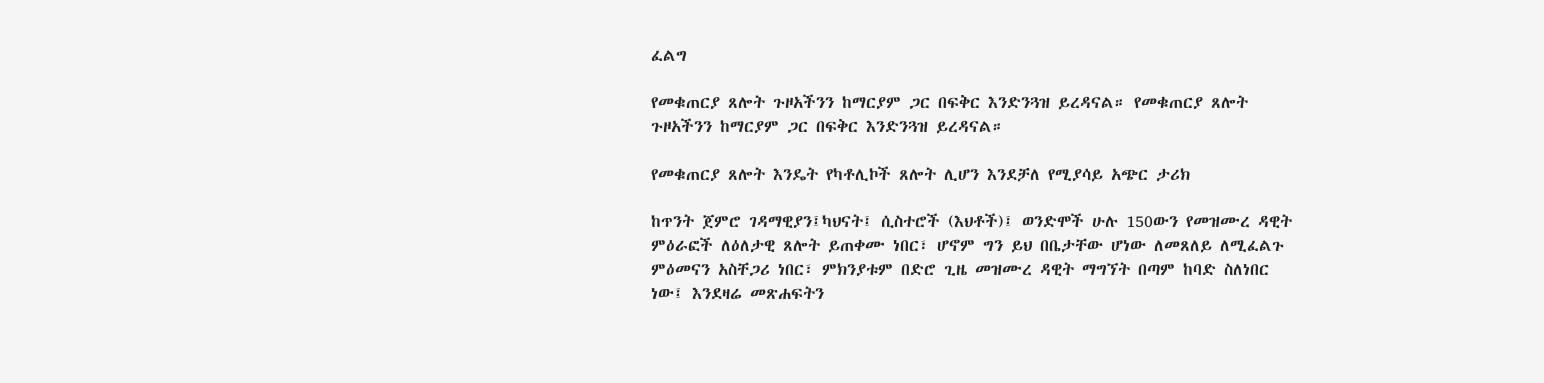ፈልግ

የመቁጠርያ ጸሎት ጉዞአችንን ከማርያም ጋር በፍቅር እንድንጓዝ ይረዳናል። የመቁጠርያ ጸሎት ጉዞአችንን ከማርያም ጋር በፍቅር እንድንጓዝ ይረዳናል።

የመቁጠርያ ጸሎት እንዴት የካቶሊኮች ጸሎት ሊሆን እንደቻለ የሚያሳይ አጭር ታሪክ

ከጥንት ጀምሮ ገዳማዊያን፤ካህናት፤ ሲስተሮች (እህቶች)፤ ወንድሞች ሁሉ 150ውን የመዝሙረ ዳዊት ምዕራፎች ለዕለታዊ ጸሎት ይጠቀሙ ነበር፣ ሆኖም ግን ይህ በቤታቸው ሆነው ለመጸለይ ለሚፈልጉ ምዕመናን አስቸጋሪ ነበር፣ ምክንያቱም በድሮ ጊዜ መዝሙረ ዳዊት ማግኘት በጣም ከባድ ስለነበር ነው፤ እንደዛሬ መጽሐፍትን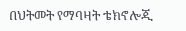በህትመት የማባዛት ቴክኖሎጂ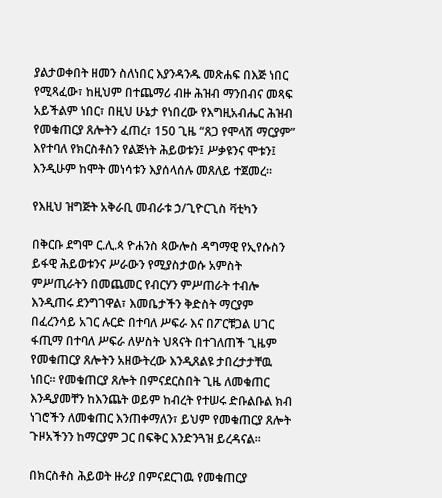ያልታወቀበት ዘመን ስለነበር እያንዳንዱ መጽሐፍ በእጅ ነበር የሚጻፈው፣ ከዚህም በተጨማሪ ብዙ ሕዝብ ማንበብና መጻፍ አይችልም ነበር፣ በዚህ ሁኔታ የነበረው የእግዚአብሔር ሕዝብ የመቁጠርያ ጸሎትን ፈጠረ፣ 150 ጊዜ “ጸጋ የሞላሽ ማርያም” እየተባለ የክርስቶስን የልጅነት ሕይወቱን፤ ሥቃዩንና ሞቱን፤ እንዲሁም ከሞት መነሳቱን እያሰላሰሉ መጸለይ ተጀመረ።

የእዚህ ዝግጅት አቅራቢ መብራቱ ኃ/ጊዮርጊስ ቫቲካን

በቅርቡ ደግሞ ር.ሊ.ጳ ዮሐንስ ጳውሎስ ዳግማዊ የኢየሱስን ይፋዊ ሕይወቱንና ሥራውን የሚያስታወሱ አምስት ምሥጢራትን በመጨመር የብርሃን ምሥጠራት ተብሎ እንዲጠሩ ደንግገዋል፣ እመቤታችን ቅድስት ማርያም በፈረንሳይ አገር ሉርድ በተባለ ሥፍራ እና በፖርቹጋል ሀገር ፋጢማ በተባለ ሥፍራ ለሦስት ህጻናት በተገለጠች ጊዜም የመቁጠርያ ጸሎትን አዘውትረው እንዲጸልዩ ታበረታታቸዉ ነበር። የመቁጠርያ ጸሎት በምናደርስበት ጊዜ ለመቁጠር እንዲያመቸን ከእንጨት ወይም ከብረት የተሠሩ ድቡልቡል ክብ ነገሮችን ለመቁጠር እንጠቀማለን፣ ይህም የመቁጠርያ ጸሎት ጉዞአችንን ከማርያም ጋር በፍቅር እንድንጓዝ ይረዳናል።

በክርስቶስ ሕይወት ዙሪያ በምናደርገዉ የመቁጠርያ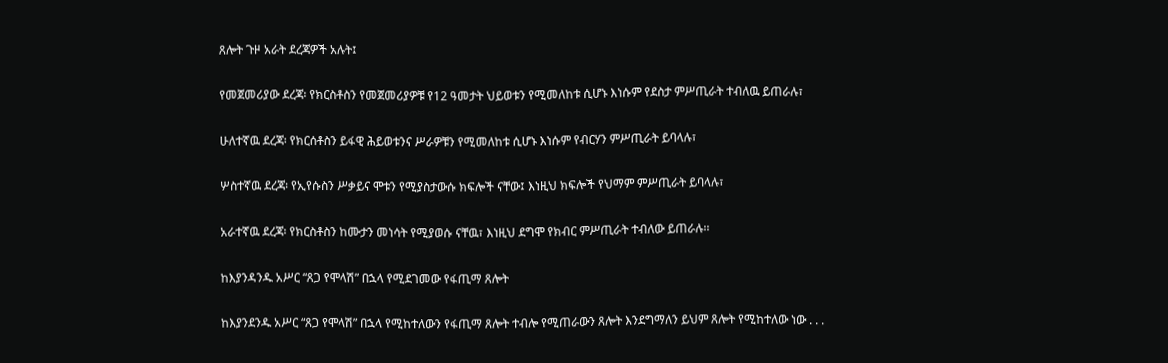ጸሎት ጉዞ አራት ደረጃዎች አሉት፤

የመጀመሪያው ደረጃ፡ የክርስቶስን የመጀመሪያዎቹ የ12 ዓመታት ህይወቱን የሚመለከቱ ሲሆኑ እነሱም የደስታ ምሥጢራት ተብለዉ ይጠራሉ፣

ሁለተኛዉ ደረጃ፡ የክርሰቶስን ይፋዊ ሕይወቱንና ሥራዎቹን የሚመለከቱ ሲሆኑ እነሱም የብርሃን ምሥጢራት ይባላሉ፣

ሦስተኛዉ ደረጃ፡ የኢየሱስን ሥቃይና ሞቱን የሚያስታውሱ ክፍሎች ናቸው፤ እነዚህ ክፍሎች የህማም ምሥጢራት ይባላሉ፣

አራተኛዉ ደረጃ፡ የክርስቶስን ከሙታን መነሳት የሚያወሱ ናቸዉ፣ እነዚህ ደግሞ የክብር ምሥጢራት ተብለው ይጠራሉ፡፡

ከእያንዳንዱ አሥር “ጸጋ የሞላሽ” በኋላ የሚደገመው የፋጢማ ጸሎት

ከእያንደንዱ አሥር “ጸጋ የሞላሽ” በኋላ የሚከተለውን የፋጢማ ጸሎት ተብሎ የሚጠራውን ጸሎት እንደግማለን ይህም ጸሎት የሚከተለው ነው . . .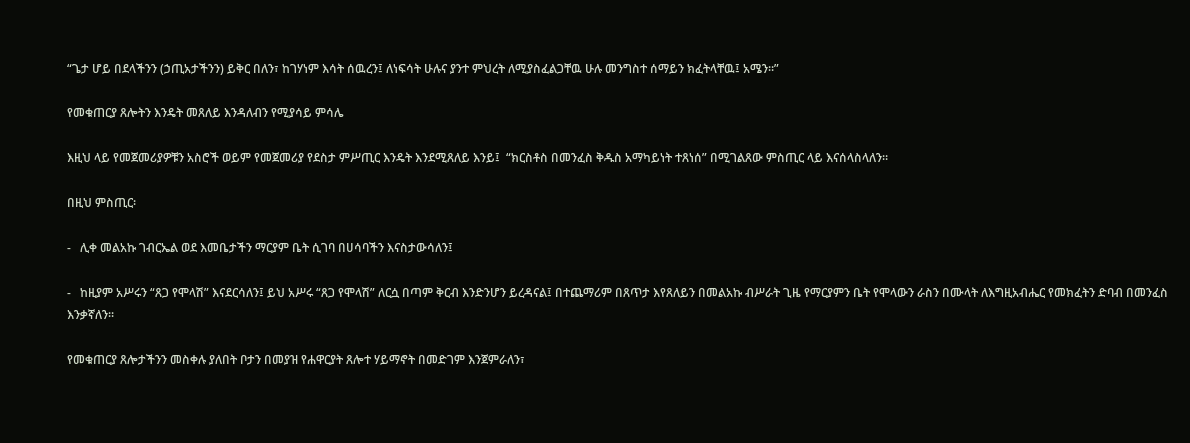“ጌታ ሆይ በደላችንን (ኃጢአታችንን) ይቅር በለን፣ ከገሃነም እሳት ሰዉረን፤ ለነፍሳት ሁሉና ያንተ ምህረት ለሚያስፈልጋቸዉ ሁሉ መንግስተ ሰማይን ክፈትላቸዉ፤ አሜን።”

የመቁጠርያ ጸሎትን እንዴት መጸለይ እንዳለብን የሚያሳይ ምሳሌ

እዚህ ላይ የመጀመሪያዎቹን አስሮች ወይም የመጀመሪያ የደስታ ምሥጢር እንዴት እንደሚጸለይ እንይ፤  “ክርስቶስ በመንፈስ ቅዱስ አማካይነት ተጸነሰ” በሚገልጸው ምስጢር ላይ እናሰላስላለን።

በዚህ ምስጢር፡

-   ሊቀ መልአኩ ገብርኤል ወደ እመቤታችን ማርያም ቤት ሲገባ በሀሳባችን እናስታውሳለን፤

-   ከዚያም አሥሩን “ጸጋ የሞላሽ” እናደርሳለን፤ ይህ አሥሩ “ጸጋ የሞላሽ” ለርሷ በጣም ቅርብ እንድንሆን ይረዳናል፤ በተጨማሪም በጸጥታ እየጸለይን በመልአኩ ብሥራት ጊዜ የማርያምን ቤት የሞላውን ራስን በሙላት ለእግዚአብሔር የመክፈትን ድባብ በመንፈስ እንቃኛለን፡፡

የመቁጠርያ ጸሎታችንን መስቀሉ ያለበት ቦታን በመያዝ የሐዋርያት ጸሎተ ሃይማኖት በመድገም እንጀምራለን፣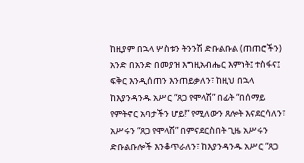ከዚያም በኋላ ሦስቱን ትንንሽ ድቡልቡል (ጠጠሮችን) አንድ በአንድ በመያዝ እግዚአብሔር እምነት፤ ተስፋና፤ ፍቅር እንዲሰጠን እንጠይቃለን፣ ከዚህ በኋላ ከእያንዳንዱ አሥር “ጸጋ የሞላሽ” በፊት “በሰማይ የምትኖር አባታችን ሆይ!” የሚለውን ጸሎት እናደርሳለን፣ አሥሩን “ጸጋ የሞላሽ” በምናደርስበት ጊዜ አሥሩን ድቡልቡሎች እንቆጥራለን፣ ከእያንዳንዱ አሥር “ጸጋ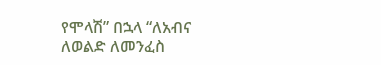የሞላሽ” በኋላ “ለአብና ለወልድ ለመንፈስ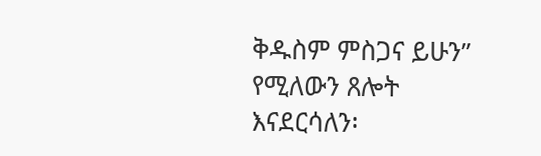ቅዱስም ምስጋና ይሁን” የሚለውን ጸሎት እናደርሳለን፡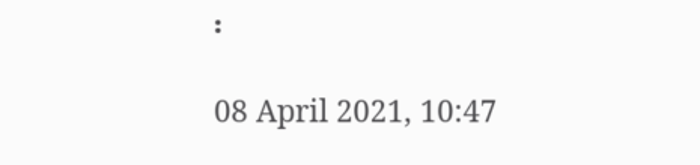፡

08 April 2021, 10:47